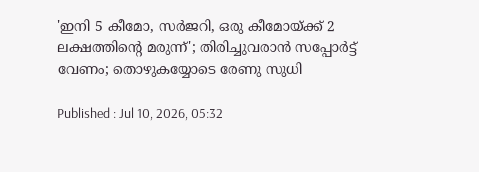'ഇനി 5 കീമോ, സർജറി, ഒരു കീമോയ്ക്ക് 2 ലക്ഷത്തിന്റെ മരുന്ന്'; തിരിച്ചുവരാൻ സപ്പോർട്ട് വേണം; തൊഴുകയ്യോടെ രേണു സുധി

Published : Jul 10, 2026, 05:32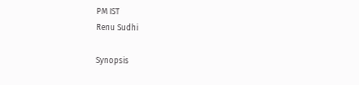PM IST
Renu Sudhi

Synopsis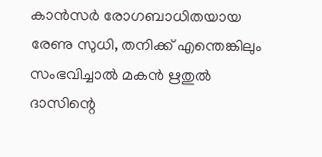കാൻസർ രോഗബാധിതയായ രേണു സുധി, തനിക്ക് എന്തെങ്കിലും സംഭവിച്ചാൽ മകൻ ഋതുൽ ദാസിന്റെ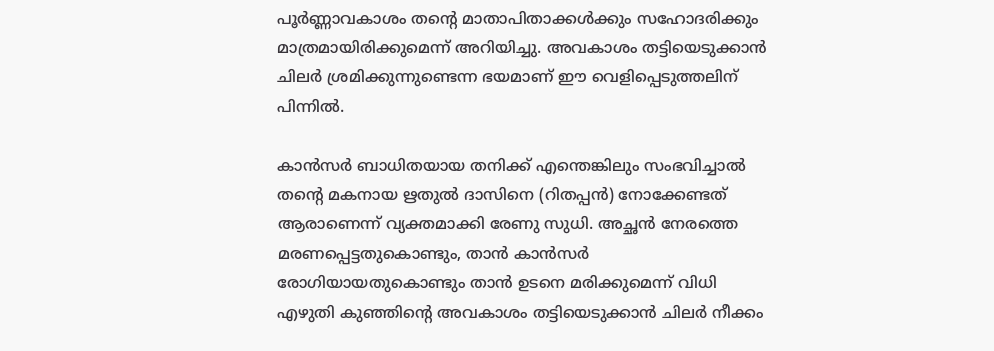പൂർണ്ണാവകാശം തന്റെ മാതാപിതാക്കൾക്കും സഹോദരിക്കും മാത്രമായിരിക്കുമെന്ന് അറിയിച്ചു. അവകാശം തട്ടിയെടുക്കാൻ ചിലർ ശ്രമിക്കുന്നുണ്ടെന്ന ഭയമാണ് ഈ വെളിപ്പെടുത്തലിന് പിന്നിൽ.

കാൻസർ ബാധിതയായ തനിക്ക് എന്തെങ്കിലും സംഭവിച്ചാൽ തന്റെ മകനായ ഋതുൽ ദാസിനെ (റിതപ്പൻ) നോക്കേണ്ടത് ആരാണെന്ന് വ്യക്തമാക്കി രേണു സുധി. അച്ഛൻ നേരത്തെ മരണപ്പെട്ടതുകൊണ്ടും, താൻ കാൻസർ രോഗിയായതുകൊണ്ടും താൻ ഉടനെ മരിക്കുമെന്ന് വിധി എഴുതി കുഞ്ഞിന്റെ അവകാശം തട്ടിയെടുക്കാൻ ചിലർ നീക്കം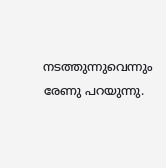നടത്തുന്നുവെന്നും രേണു പറയുന്നു.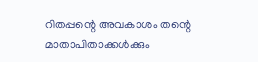റിതപ്പന്റെ അവകാശം തന്റെ മാതാപിതാക്കൾക്കും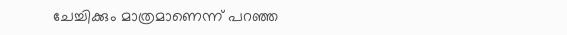ചേച്ചിക്കും മാത്രമാണെന്ന് പറഞ്ഞ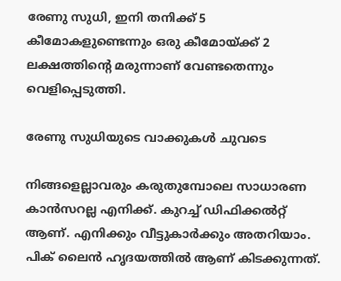രേണു സുധി, ഇനി തനിക്ക് 5 കീമോകളുണ്ടെന്നും ഒരു കീമോയ്ക്ക് 2 ലക്ഷത്തിന്റെ മരുന്നാണ് വേണ്ടതെന്നും വെളിപ്പെടുത്തി.

രേണു സുധിയുടെ വാക്കുകൾ ചുവടെ

നിങ്ങളെല്ലാവരും കരുതുമ്പോലെ സാധാരണ കാന്‍സറല്ല എനിക്ക്. കുറച്ച് ഡിഫിക്കല്‍റ്റ് ആണ്. എനിക്കും വീട്ടുകാര്‍ക്കും അതറിയാം. പിക് ലൈന്‍ ഹൃദയത്തില്‍ ആണ് കിടക്കുന്നത്.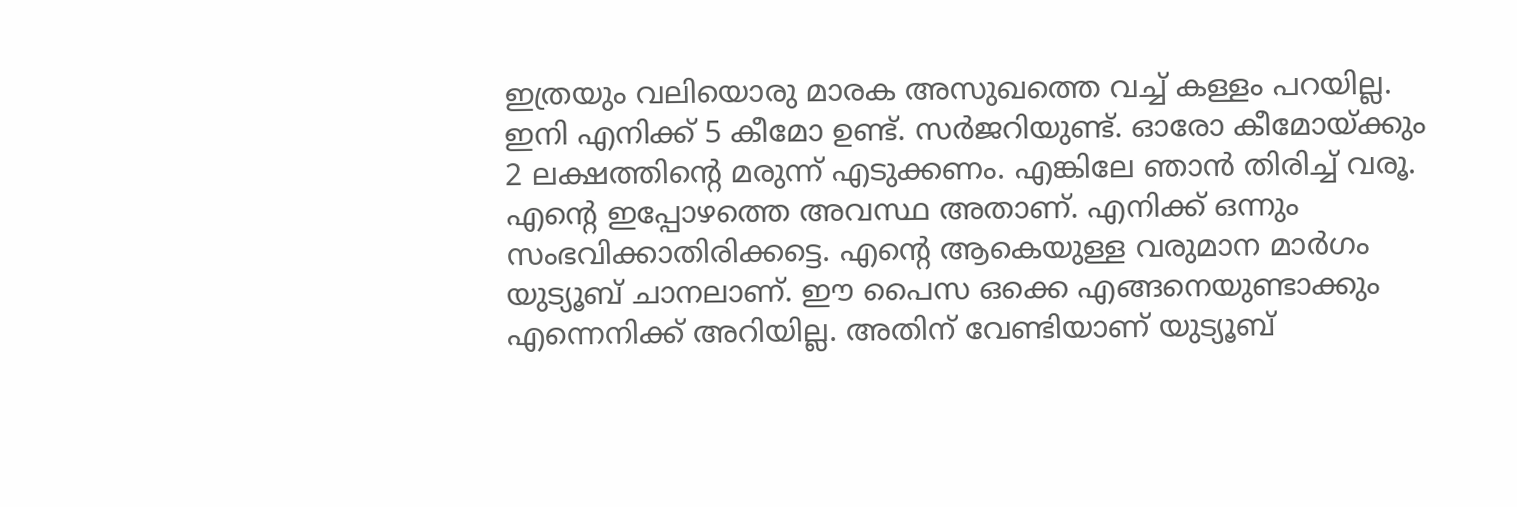ഇത്രയും വലിയൊരു മാരക അസുഖത്തെ വച്ച് കള്ളം പറയില്ല. ഇനി എനിക്ക് 5 കീമോ ഉണ്ട്. സർജറിയുണ്ട്. ഓരോ കീമോയ്ക്കും 2 ലക്ഷത്തിന്‍റെ മരുന്ന് എടുക്കണം. എങ്കിലേ ഞാന്‍ തിരിച്ച് വരൂ. എന്‍റെ ഇപ്പോഴത്തെ അവസ്ഥ അതാണ്. എനിക്ക് ഒന്നും സംഭവിക്കാതിരിക്കട്ടെ. എന്റെ ആകെയുള്ള വരുമാന മാർഗം യുട്യൂബ് ചാനലാണ്. ഈ പൈസ ഒക്കെ എങ്ങനെയുണ്ടാക്കും എന്നെനിക്ക് അറിയില്ല. അതിന് വേണ്ടിയാണ് യുട്യൂബ്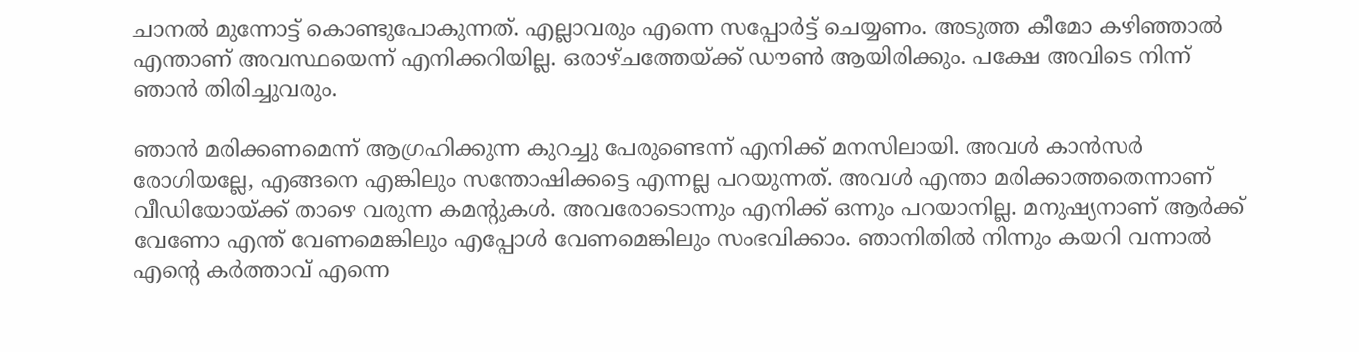ചാനൽ മുന്നോട്ട് കൊണ്ടുപോകുന്നത്. എല്ലാവരും എന്നെ സപ്പോർട്ട് ചെയ്യണം. അടുത്ത കീമോ കഴിഞ്ഞാൽ എന്താണ് അവസ്ഥയെന്ന് എനിക്കറിയില്ല. ഒരാഴ്ചത്തേയ്ക്ക് ഡൗൺ ആയിരിക്കും. പക്ഷേ അവിടെ നിന്ന് ഞാൻ തിരിച്ചുവരും.

ഞാന്‍ മരിക്കണമെന്ന് ആഗ്രഹിക്കുന്ന കുറച്ചു പേരുണ്ടെന്ന് എനിക്ക് മനസിലായി. അവള്‍ കാന്‍സര്‍ രോഗിയല്ലേ, എങ്ങനെ എങ്കിലും സന്തോഷിക്കട്ടെ എന്നല്ല പറയുന്നത്. അവള്‍ എന്താ മരിക്കാത്തതെന്നാണ് വീഡിയോയ്ക്ക് താഴെ വരുന്ന കമന്‍റുകള്‍. അവരോടൊന്നും എനിക്ക് ഒന്നും പറയാനില്ല. മനുഷ്യനാണ് ആര്‍ക്ക് വേണോ എന്ത് വേണമെങ്കിലും എപ്പോൾ വേണമെങ്കിലും സംഭവിക്കാം. ഞാനിതില്‍ നിന്നും കയറി വന്നാല്‍ എന്‍റെ കര്‍ത്താവ് എന്നെ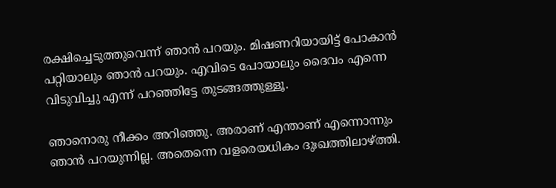രക്ഷിച്ചെടുത്തുവെന്ന് ഞാന്‍ പറയും. മിഷണറിയായിട്ട് പോകാന്‍ പറ്റിയാലും ഞാന്‍ പറയും. എവിടെ പോയാലും ദൈവം എന്നെ വിടുവിച്ചു എന്ന് പറഞ്ഞിട്ടേ തുടങ്ങത്തുള്ളൂ.

ഞാനൊരു നീക്കം അറിഞ്ഞു. അരാണ് എന്താണ് എന്നൊന്നും ഞാന്‍ പറയുന്നില്ല. അതെന്നെ വളരെയധികം ദുഃഖത്തിലാഴ്ത്തി.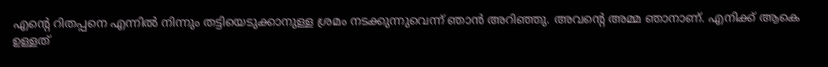എന്‍റെ റിതപ്പനെ എന്നില്‍ നിന്നും തട്ടിയെടുക്കാനുള്ള ശ്രമം നടക്കുന്നുവെന്ന് ഞാന്‍ അറിഞ്ഞു. അവന്‍റെ അമ്മ ഞാനാണ്. എനിക്ക് ആകെ ഉള്ളത്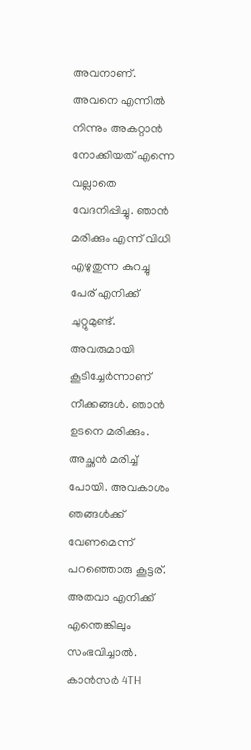അവനാണ്. അവനെ എന്നില്‍ നിന്നും അകറ്റാന്‍ നോക്കിയത് എന്നെ വല്ലാതെ വേദനിപ്പിച്ചു. ഞാന്‍ മരിക്കും എന്ന് വിധി എഴുതുന്ന കുറച്ചു പേര് എനിക്ക് ചുറ്റുമുണ്ട്. അവരുമായി കൂടിച്ചേര്‍ന്നാണ് നീക്കങ്ങള്‍. ഞാന്‍ ഉടനെ മരിക്കും. അച്ഛന്‍ മരിച്ച് പോയി. അവകാശം ഞങ്ങള്‍ക്ക് വേണമെന്ന് പറഞ്ഞൊരു കൂട്ടര്. അതവാ എനിക്ക് എന്തെങ്കിലും സംഭവിച്ചാല്‍. കാൻസർ 4TH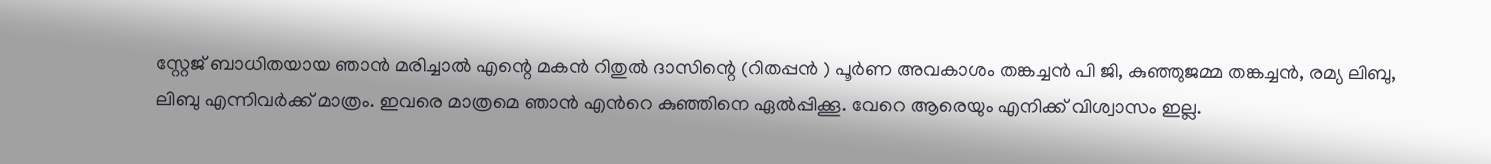സ്റ്റേജ് ബാധിതയായ ഞാൻ മരിച്ചാൽ എന്റെ മകൻ റിതുൽ ദാസിന്റെ (റിതപ്പൻ ) പൂർണ അവകാശം തങ്കച്ചൻ പി ജി, കുഞ്ഞുജമ്മ തങ്കച്ചൻ, രമ്യ ലിബു, ലിബു എന്നിവർക്ക് മാത്രം. ഇവരെ മാത്രമെ ഞാന്‍ എന്‍റെ കുഞ്ഞിനെ ഏല്‍പ്പിക്കൂ. വേറെ ആരെയും എനിക്ക് വിശ്വാസം ഇല്ല.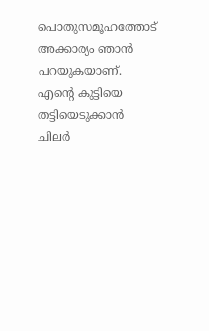പൊതുസമൂഹത്തോട് അക്കാര്യം ഞാന്‍ പറയുകയാണ്. എന്‍റെ കുട്ടിയെ തട്ടിയെടുക്കാന്‍ ചിലർ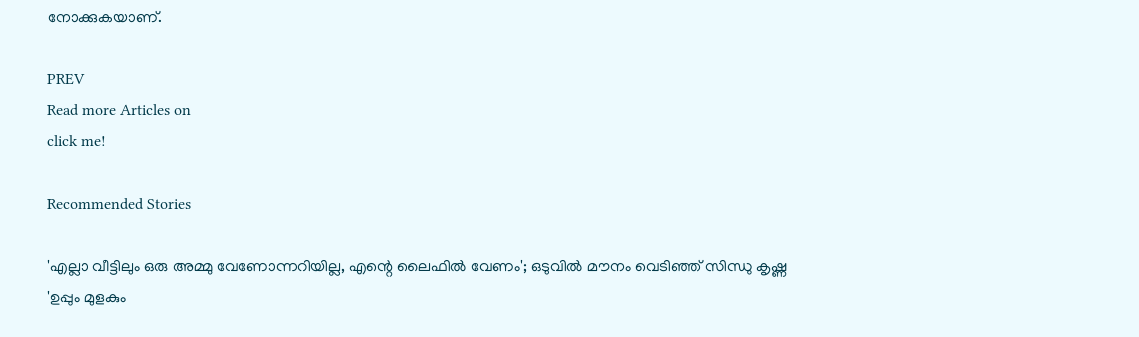നോക്കുകയാണ്.

PREV
Read more Articles on
click me!

Recommended Stories

'എല്ലാ വീട്ടിലും ഒരു അമ്മു വേണോന്നറിയില്ല, എന്റെ ലൈഫിൽ വേണം'; ഒടുവിൽ മൗനം വെടിഞ്ഞ് സിന്ധു കൃഷ്ണ
'ഉപ്പും മുളകും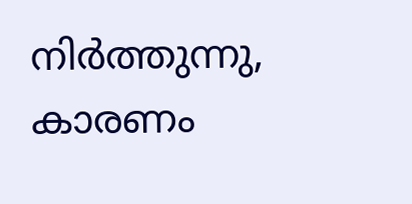നിർത്തുന്നു, കാരണം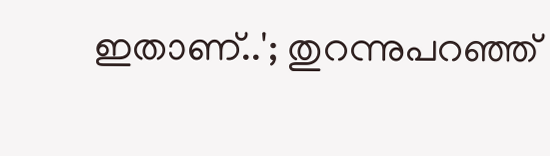ഇതാണ്..'; തുറന്നുപറഞ്ഞ്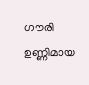ഗൗരി ഉണ്ണിമായ